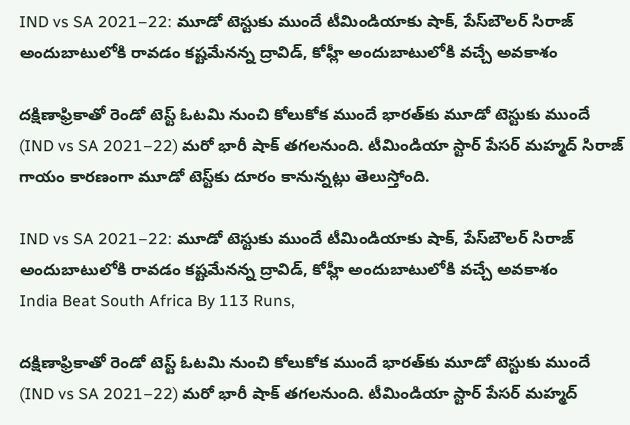IND vs SA 2021–22: మూడో టెస్టుకు ముందే టీమిండియాకు షాక్, పేస్‌బౌలర్ సిరాజ్ అందుబాటులోకి రావడం కష్టమేనన్న ద్రావిడ్, కోహ్లీ అందుబాటులోకి వచ్చే అవకాశం

దక్షిణాఫ్రికాతో రెండో టెస్ట్‌ ఓటమి నుంచి కోలుకోక ముందే భారత్‌కు మూడో టెస్టుకు ముందే (IND vs SA 2021–22) మరో భారీ షాక్‌ తగలనుంది. టీమిండియా స్టార్‌ పేసర్‌ మహ్మద్‌ సిరాజ్‌ గాయం కారణంగా మూడో టెస్ట్‌కు దూరం కానున్నట్లు తెలుస్తోంది.

IND vs SA 2021–22: మూడో టెస్టుకు ముందే టీమిండియాకు షాక్, పేస్‌బౌలర్ సిరాజ్ అందుబాటులోకి రావడం కష్టమేనన్న ద్రావిడ్, కోహ్లీ అందుబాటులోకి వచ్చే అవకాశం
India Beat South Africa By 113 Runs,

దక్షిణాఫ్రికాతో రెండో టెస్ట్‌ ఓటమి నుంచి కోలుకోక ముందే భారత్‌కు మూడో టెస్టుకు ముందే (IND vs SA 2021–22) మరో భారీ షాక్‌ తగలనుంది. టీమిండియా స్టార్‌ పేసర్‌ మహ్మద్‌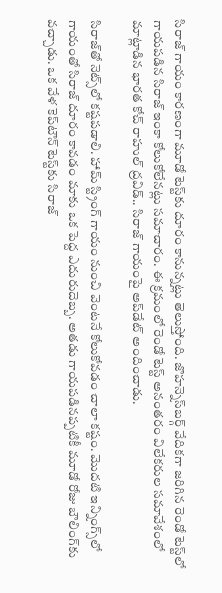సిరాజ్‌ గాయం కారణంగా మూడో టెస్ట్‌కు దూరం కానున్నట్లు తెలుస్తోంది. జొహన్నెస్‌బర్గ్‌ వేదికగా జరిగిన రెండో టెస్ట్‌లో గాయపడిన సిరాజ్‌ ఇంకా కోలుకోలేన‌ట్లు సమాచారం. ఈ క్రమంలో రెండో టెస్ట్‌ అనంతరం విలేకరుల సమావేశంలో మాట్లాడిన భారత కోచ్‌ రాహుల్‌ ద్రవిడ్‌.. సిరాజ్ గాయంపై అప్‌డేట్ అందించాడు.

సిరాజ్‌తో నెట్స్‌లో కష్టపడాలి. హామ్ స్ట్రింగ్ గాయం నుంచి వెంటనే కోలుకోవడం చాలా కష్టం. మొదటి ఇన్నింగ్స్‌లో గాయంతో సిరాజ్‌ దూరం కావడం మాకు ఒక పెద్ద ఎదురుదెబ్బ. అతడు గాయపడినప్పటికీ మూడో రోజు బౌలింగ్‌కు వచ్చాడు. ఒక వేళ కెప్‌టౌన్‌ టెస్ట్‌కు సిరాజ్‌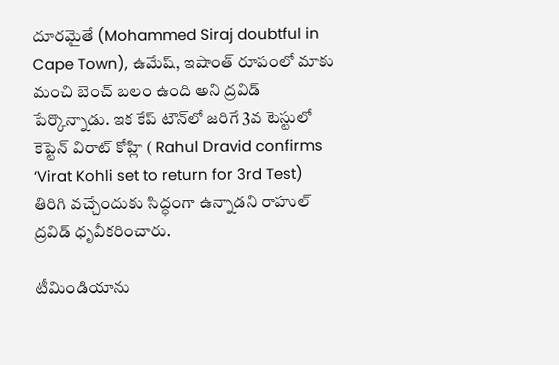దూరమైతే (Mohammed Siraj doubtful in Cape Town), ఉమేష్, ఇషాంత్ రూపంలో మాకు మంచి బెంచ్ బలం ఉంది అని ద్రవిడ్‌ పేర్కొన్నాడు. ఇక కేప్ టౌన్‌లో జరిగే 3వ టెస్టులో కెప్టెన్ విరాట్ కోహ్లి ( Rahul Dravid confirms ‘Virat Kohli set to return for 3rd Test) తిరిగి వచ్చేందుకు సిద్ధంగా ఉన్నాడని రాహుల్ ద్రవిడ్ ధృవీకరించారు.

టీమిండియాను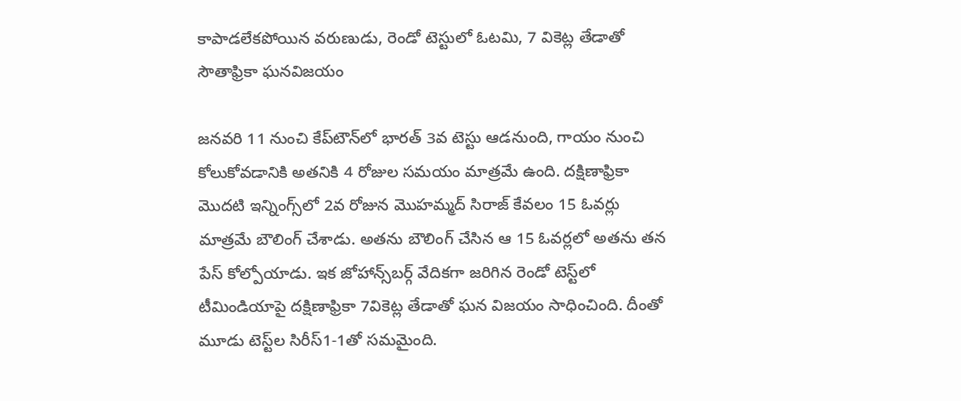కాపాడలేకపోయిన వరుణుడు, రెండో టెస్టులో ఓటమి, 7 వికెట్ల తేడాతో సౌతాఫ్రికా ఘనవిజయం

జనవరి 11 నుంచి కేప్‌టౌన్‌లో భారత్ 3వ టెస్టు ఆడనుంది, గాయం నుంచి కోలుకోవడానికి అతనికి 4 రోజుల సమయం మాత్రమే ఉంది. దక్షిణాఫ్రికా మొదటి ఇన్నింగ్స్‌లో 2వ రోజున మొహమ్మద్ సిరాజ్ కేవలం 15 ఓవర్లు మాత్రమే బౌలింగ్ చేశాడు. అతను బౌలింగ్ చేసిన ఆ 15 ఓవర్లలో అతను తన పేస్ కోల్పోయాడు. ఇక జోహాన్స్‌బర్గ్‌ వేదికగా జరిగిన రెండో టెస్ట్‌లో టీమిండియాపై దక్షిణాఫ్రికా 7వికెట్ల తేడాతో ఘన విజయం సాధించింది. దీంతో మూడు టెస్ట్‌ల సిరీస్‌1-1తో సమమైం‍ది.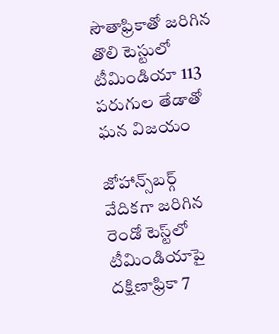సౌతాఫ్రికాతో జరిగిన తొలి టెస్టులో టీమిండియా 113 పరుగుల తేడాతో ఘన విజయం

జోహాన్స్‌బర్గ్‌ వేదికగా జరిగిన రెండో టెస్ట్‌లో టీమిండియాపై దక్షిణాఫ్రికా 7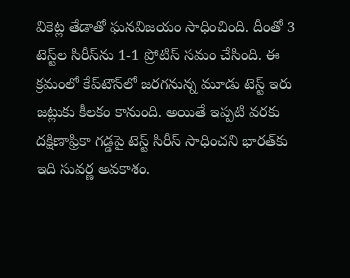వికెట్ల తేడాతో ఘనవిజయం సాధించింది. దీంతో 3 టెస్ట్‌ల సిరీస్‌ను 1-1 ప్రోటిస్‌ సమం చేసింది. ఈ క్రమంలో కేప్‌టౌన్‌లో జరగనున్న మూడు టెస్ట్‌ ఇరు జట్లుకు కీలకం కానుంది. అయితే ఇప్పటి వరకు దక్షిణాఫ్రికా గడ్డపై టెస్ట్‌ సిరీస్‌ సాధించని భారత్‌కు ఇది సువర్ణ అవకాశం.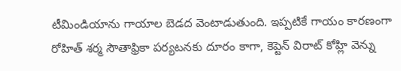టీమిండియాను గాయాల బెడద వెంటాడుతుంది. ఇప్పటికే గాయం కారణంగా రోహిత్‌ శర్మ సౌతాఫ్రికా పర్యటనకు దూరం కాగా, కెప్టెన్‌ విరాట్‌ కోహ్లి వెన్ను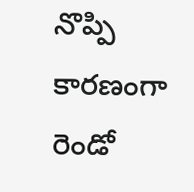నొప్పి కారణంగా రెండో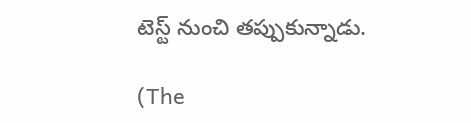టెస్ట్‌ నుంచి తప్పుకున్నాడు.

(The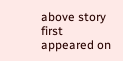above story first appeared on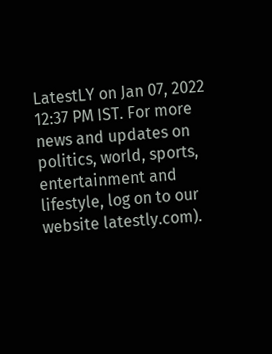LatestLY on Jan 07, 2022 12:37 PM IST. For more news and updates on politics, world, sports, entertainment and lifestyle, log on to our website latestly.com).